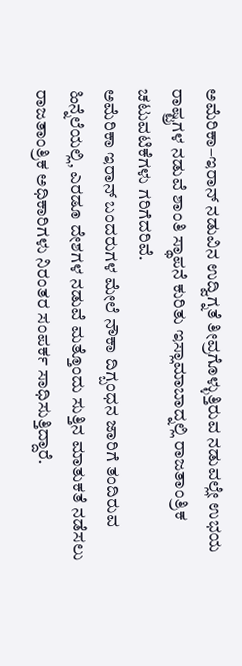ಅಮೆರಿಕಾ–ಇರಾನ್ ನಡುವಿನ ಉದ್ವಿಗ್ನತೆ ತೀವ್ರಗೊಳ್ಳುತ್ತಿರುವ ನಡುವಲ್ಲೇ ಉಭಯ ರಾಷ್ಟ್ರಗಳ ನಡುವೆ ಶಾಂತಿ ಸ್ಥಾಪನೆ ಕುರಿತು ಇಸ್ಲಾಮಾಬಾದ್ನಲ್ಲಿ ರಾಜತಾಂತ್ರಿಕ ಚಟುವಟಿಕೆಗಳು ಗರಿಗೆದರಿವೆ.
ಅಮೆರಿಕಾ ಇರಾನ್ ಬಂದರುಗಳ ಮೇಲೆ ನೌಕಾ ದಿಗ್ಬಂಧನ ಜಾರಿಗೆ ತಂದಿರುವ ಹಿನ್ನೆಲೆಯಲ್ಲಿ, ಎರಡೂ ದೇಶಗಳ ನಡುವೆ ಮತ್ತೊಂದು ಸುತ್ತಿನ ಮಾತುಕತೆ ನಡೆಸಲು ರಾಜತಾಂತ್ರಿಕ ಅಧಿಕಾರಿಗಳು ನಿರಂತರ ಸಂಪರ್ಕ ಸಾಧಿಸುತ್ತಿದ್ದಾರೆ.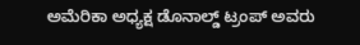ಅಮೆರಿಕಾ ಅಧ್ಯಕ್ಷ ಡೊನಾಲ್ಡ್ ಟ್ರಂಪ್ ಅವರು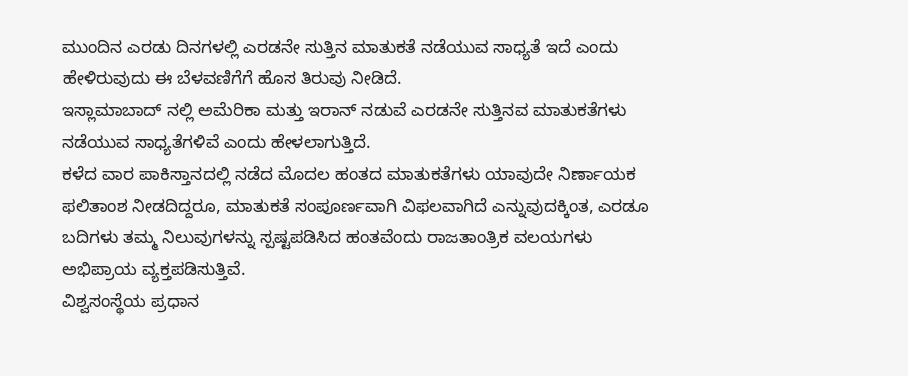ಮುಂದಿನ ಎರಡು ದಿನಗಳಲ್ಲಿ ಎರಡನೇ ಸುತ್ತಿನ ಮಾತುಕತೆ ನಡೆಯುವ ಸಾಧ್ಯತೆ ಇದೆ ಎಂದು ಹೇಳಿರುವುದು ಈ ಬೆಳವಣಿಗೆಗೆ ಹೊಸ ತಿರುವು ನೀಡಿದೆ.
ಇಸ್ಲಾಮಾಬಾದ್ ನಲ್ಲಿ ಅಮೆರಿಕಾ ಮತ್ತು ಇರಾನ್ ನಡುವೆ ಎರಡನೇ ಸುತ್ತಿನವ ಮಾತುಕತೆಗಳು ನಡೆಯುವ ಸಾಧ್ಯತೆಗಳಿವೆ ಎಂದು ಹೇಳಲಾಗುತ್ತಿದೆ.
ಕಳೆದ ವಾರ ಪಾಕಿಸ್ತಾನದಲ್ಲಿ ನಡೆದ ಮೊದಲ ಹಂತದ ಮಾತುಕತೆಗಳು ಯಾವುದೇ ನಿರ್ಣಾಯಕ ಫಲಿತಾಂಶ ನೀಡದಿದ್ದರೂ, ಮಾತುಕತೆ ಸಂಪೂರ್ಣವಾಗಿ ವಿಫಲವಾಗಿದೆ ಎನ್ನುವುದಕ್ಕಿಂತ, ಎರಡೂ ಬದಿಗಳು ತಮ್ಮ ನಿಲುವುಗಳನ್ನು ಸ್ಪಷ್ಟಪಡಿಸಿದ ಹಂತವೆಂದು ರಾಜತಾಂತ್ರಿಕ ವಲಯಗಳು ಅಭಿಪ್ರಾಯ ವ್ಯಕ್ತಪಡಿಸುತ್ತಿವೆ.
ವಿಶ್ವಸಂಸ್ಥೆಯ ಪ್ರಧಾನ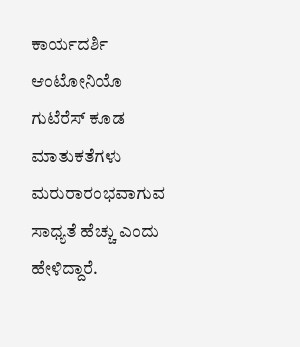ಕಾರ್ಯದರ್ಶಿ ಆಂಟೋನಿಯೊ ಗುಟೆರೆಸ್ ಕೂಡ ಮಾತುಕತೆಗಳು ಮರುರಾರಂಭವಾಗುವ ಸಾಧ್ಯತೆ ಹೆಚ್ಚು ಎಂದು ಹೇಳಿದ್ದಾರೆ.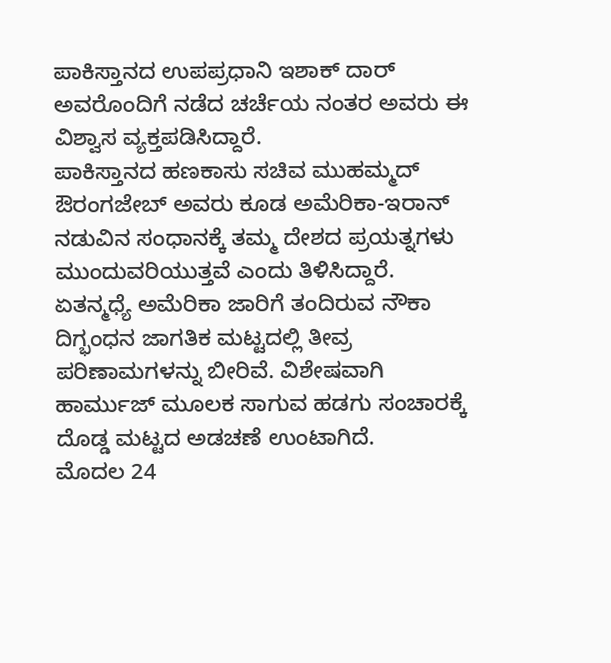ಪಾಕಿಸ್ತಾನದ ಉಪಪ್ರಧಾನಿ ಇಶಾಕ್ ದಾರ್ ಅವರೊಂದಿಗೆ ನಡೆದ ಚರ್ಚೆಯ ನಂತರ ಅವರು ಈ ವಿಶ್ವಾಸ ವ್ಯಕ್ತಪಡಿಸಿದ್ದಾರೆ.
ಪಾಕಿಸ್ತಾನದ ಹಣಕಾಸು ಸಚಿವ ಮುಹಮ್ಮದ್ ಔರಂಗಜೇಬ್ ಅವರು ಕೂಡ ಅಮೆರಿಕಾ-ಇರಾನ್ ನಡುವಿನ ಸಂಧಾನಕ್ಕೆ ತಮ್ಮ ದೇಶದ ಪ್ರಯತ್ನಗಳು ಮುಂದುವರಿಯುತ್ತವೆ ಎಂದು ತಿಳಿಸಿದ್ದಾರೆ.
ಏತನ್ಮಧ್ಯೆ ಅಮೆರಿಕಾ ಜಾರಿಗೆ ತಂದಿರುವ ನೌಕಾ ದಿಗ್ಭಂಧನ ಜಾಗತಿಕ ಮಟ್ಟದಲ್ಲಿ ತೀವ್ರ ಪರಿಣಾಮಗಳನ್ನು ಬೀರಿವೆ. ವಿಶೇಷವಾಗಿ ಹಾರ್ಮುಜ್ ಮೂಲಕ ಸಾಗುವ ಹಡಗು ಸಂಚಾರಕ್ಕೆ ದೊಡ್ಡ ಮಟ್ಟದ ಅಡಚಣೆ ಉಂಟಾಗಿದೆ.
ಮೊದಲ 24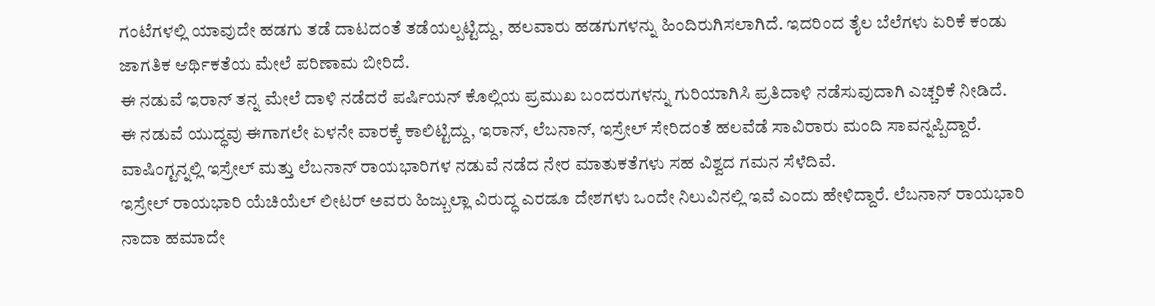ಗಂಟೆಗಳಲ್ಲಿ ಯಾವುದೇ ಹಡಗು ತಡೆ ದಾಟದಂತೆ ತಡೆಯಲ್ಪಟ್ಟಿದ್ದು, ಹಲವಾರು ಹಡಗುಗಳನ್ನು ಹಿಂದಿರುಗಿಸಲಾಗಿದೆ. ಇದರಿಂದ ತೈಲ ಬೆಲೆಗಳು ಏರಿಕೆ ಕಂಡು ಜಾಗತಿಕ ಆರ್ಥಿಕತೆಯ ಮೇಲೆ ಪರಿಣಾಮ ಬೀರಿದೆ.
ಈ ನಡುವೆ ಇರಾನ್ ತನ್ನ ಮೇಲೆ ದಾಳಿ ನಡೆದರೆ ಪರ್ಷಿಯನ್ ಕೊಲ್ಲಿಯ ಪ್ರಮುಖ ಬಂದರುಗಳನ್ನು ಗುರಿಯಾಗಿಸಿ ಪ್ರತಿದಾಳಿ ನಡೆಸುವುದಾಗಿ ಎಚ್ಚರಿಕೆ ನೀಡಿದೆ.
ಈ ನಡುವೆ ಯುದ್ಧವು ಈಗಾಗಲೇ ಏಳನೇ ವಾರಕ್ಕೆ ಕಾಲಿಟ್ಟಿದ್ದು, ಇರಾನ್, ಲೆಬನಾನ್, ಇಸ್ರೇಲ್ ಸೇರಿದಂತೆ ಹಲವೆಡೆ ಸಾವಿರಾರು ಮಂದಿ ಸಾವನ್ನಪ್ಪಿದ್ದಾರೆ.
ವಾಷಿಂಗ್ಟನ್ನಲ್ಲಿ ಇಸ್ರೇಲ್ ಮತ್ತು ಲೆಬನಾನ್ ರಾಯಭಾರಿಗಳ ನಡುವೆ ನಡೆದ ನೇರ ಮಾತುಕತೆಗಳು ಸಹ ವಿಶ್ವದ ಗಮನ ಸೆಳೆದಿವೆ.
ಇಸ್ರೇಲ್ ರಾಯಭಾರಿ ಯೆಚಿಯೆಲ್ ಲೀಟರ್ ಅವರು ಹಿಜ್ಬುಲ್ಲಾ ವಿರುದ್ಧ ಎರಡೂ ದೇಶಗಳು ಒಂದೇ ನಿಲುವಿನಲ್ಲಿ ಇವೆ ಎಂದು ಹೇಳಿದ್ದಾರೆ. ಲೆಬನಾನ್ ರಾಯಭಾರಿ ನಾದಾ ಹಮಾದೇ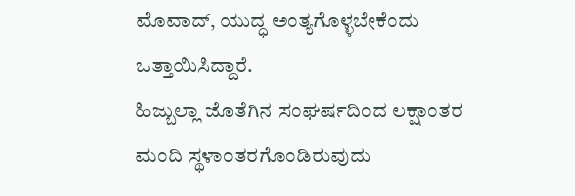ಮೊವಾದ್, ಯುದ್ಧ ಅಂತ್ಯಗೊಳ್ಳಬೇಕೆಂದು ಒತ್ತಾಯಿಸಿದ್ದಾರೆ.
ಹಿಜ್ಬುಲ್ಲಾ ಜೊತೆಗಿನ ಸಂಘರ್ಷದಿಂದ ಲಕ್ಷಾಂತರ ಮಂದಿ ಸ್ಥಳಾಂತರಗೊಂಡಿರುವುದು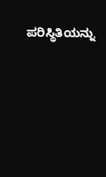ಪರಿಸ್ಥಿತಿಯನ್ನು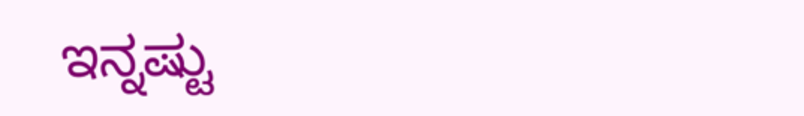ಇನ್ನಷ್ಟು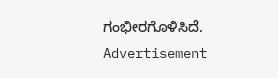ಗಂಭೀರಗೊಳಿಸಿದೆ.
Advertisement